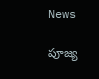News

పూజ్య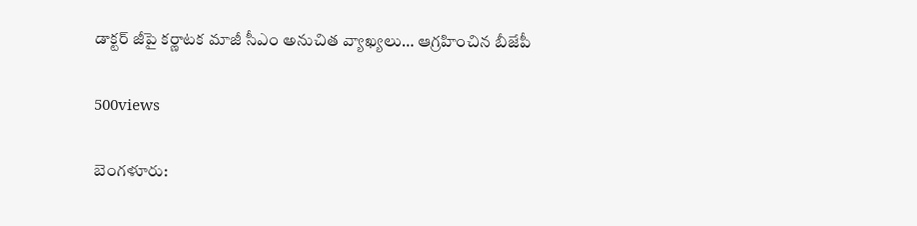డాక్టర్ జీపై కర్ణాటక మాజీ సీఎం అనుచిత వ్యాఖ్యలు… ఆగ్రహించిన బీజేపీ

500views

బెంగ‌ళూరు: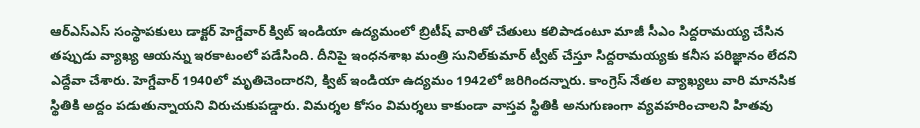ఆర్‌ఎస్ఎస్ సంస్థాపకులు డాక్టర్‌ హెగ్డేవార్‌ క్విట్‌ ఇండియా ఉద్యమంలో బ్రిటీష్ వారితో చేతులు కలిపాడంటూ మాజీ సీఎం సిద్దరామయ్య చేసిన తప్పుడు వ్యాఖ్య ఆయన్ను ఇరకాటంలో పడేసింది. దీనిపై ఇంధనశాఖ మంత్రి సునిల్‌కుమార్‌ ట్వీట్‌ చేస్తూ సిద్దరామయ్యకు కనీస పరిజ్ఞానం లేదని ఎద్దేవా చేశారు. హెగ్డేవార్‌ 1940లో మృతిచెందారని, క్విట్‌ ఇండియా ఉద్యమం 1942లో జరిగిందన్నారు. కాంగ్రెస్‌ నేతల వ్యాఖ్యలు వారి మానసిక స్థితికి అద్దం పడుతున్నాయని విరుచుకుపడ్డారు. విమర్శల కోసం విమర్శలు కాకుండా వాస్తవ స్థితికి అనుగుణంగా వ్యవహరించాలని హితవు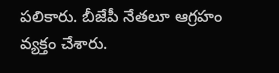పలికారు. బీజేపీ నేత‌లూ ఆగ్ర‌హం వ్య‌క్తం చేశారు.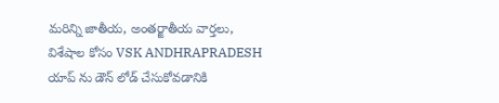మరిన్ని జాతీయ, అంతర్జాతీయ వార్తలు, విశేషాల కోసం VSK ANDHRAPRADESH యాప్ ను డౌన్ లోడ్ చేసుకోవడానికి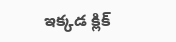ఇక్కడ క్లిక్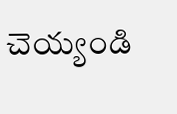చెయ్యండి